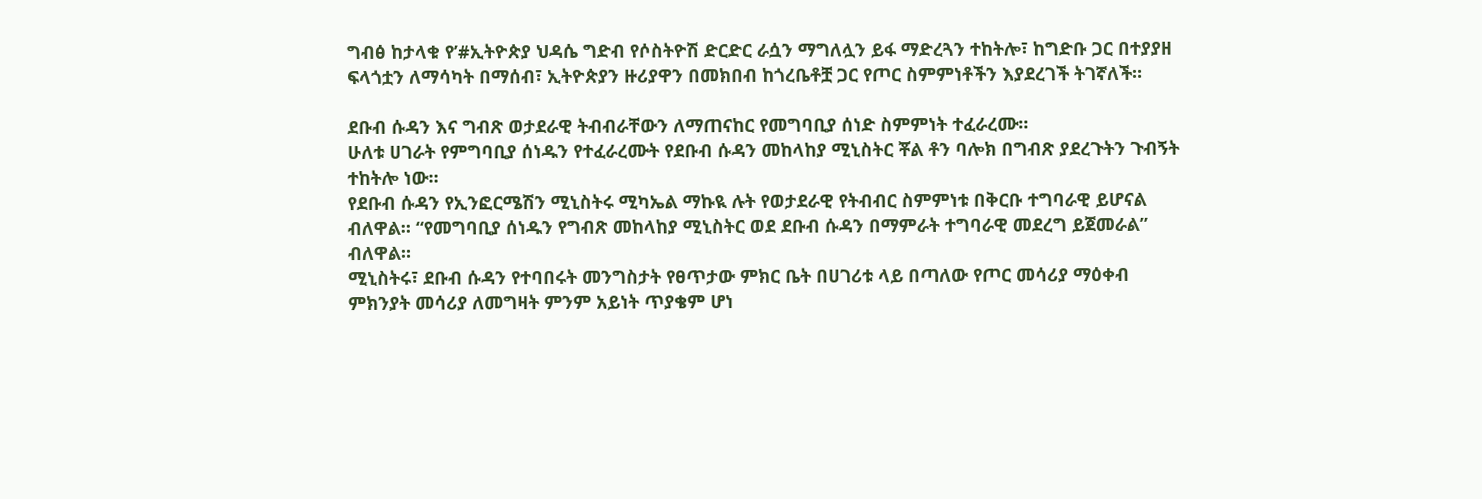ግብፅ ከታላቁ የ’#ኢትዮጵያ ህዳሴ ግድብ የሶስትዮሽ ድርድር ራሷን ማግለሏን ይፋ ማድረጓን ተከትሎ፣ ከግድቡ ጋር በተያያዘ ፍላጎቷን ለማሳካት በማሰብ፣ ኢትዮጵያን ዙሪያዋን በመክበብ ከጎረቤቶቿ ጋር የጦር ስምምነቶችን እያደረገች ትገኛለች።

ደቡብ ሱዳን እና ግብጽ ወታደራዊ ትብብራቸውን ለማጠናከር የመግባቢያ ሰነድ ስምምነት ተፈራረሙ።
ሁለቱ ሀገራት የምግባቢያ ሰነዱን የተፈራረሙት የደቡብ ሱዳን መከላከያ ሚኒስትር ቾል ቶን ባሎክ በግብጽ ያደረጉትን ጉብኝት ተከትሎ ነው።
የደቡብ ሱዳን የኢንፎርሜሽን ሚኒስትሩ ሚካኤል ማኩዪ ሉት የወታደራዊ የትብብር ስምምነቱ በቅርቡ ተግባራዊ ይሆናል ብለዋል። “የመግባቢያ ሰነዱን የግብጽ መከላከያ ሚኒስትር ወደ ደቡብ ሱዳን በማምራት ተግባራዊ መደረግ ይጀመራል” ብለዋል።
ሚኒስትሩ፣ ደቡብ ሱዳን የተባበሩት መንግስታት የፀጥታው ምክር ቤት በሀገሪቱ ላይ በጣለው የጦር መሳሪያ ማዕቀብ ምክንያት መሳሪያ ለመግዛት ምንም አይነት ጥያቄም ሆነ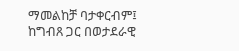ማመልከቻ ባታቀርብም፤ ከግብጸ ጋር በወታደራዊ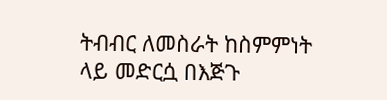ትብብር ለመስራት ከስምምነት ላይ መድርሷ በእጅጉ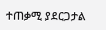ተጠቃሚ ያደርጋታል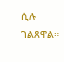ሲሉ ገልጸዋል።